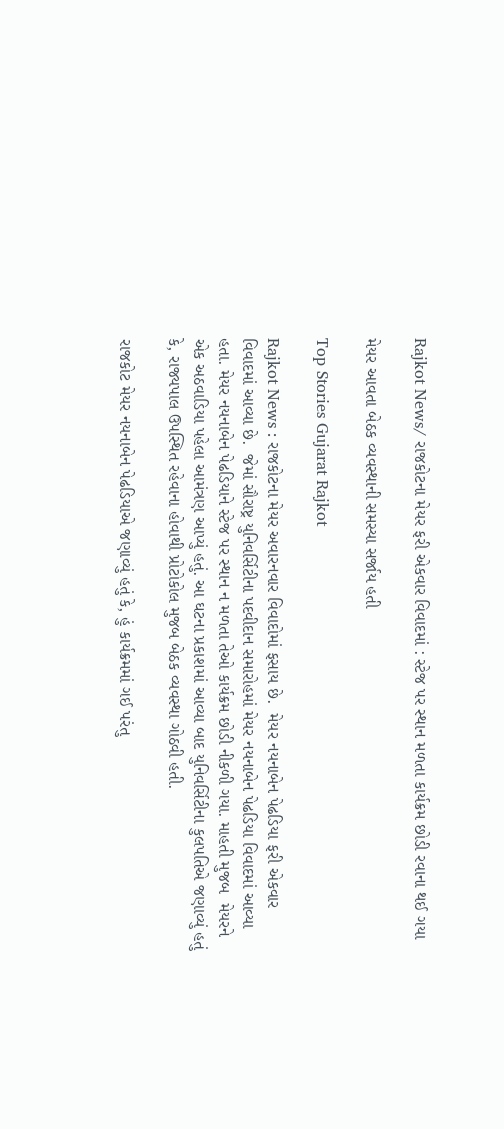Rajkot News/ રાજકોટના મેયર ફરી એકવાર વિવાદમાં : સ્ટેજ પર સ્થાન મળતા કાર્યક્રમ છોડી રવાના થઈ ગયા

મેયર આવતા બેઠક વ્યવસ્થાની સમસ્યા સર્જાય હતી

Top Stories Gujarat Rajkot

Rajkot News : રાજકોટના મેયર અવારનવાર વિવાદોમાં ફસાય છે.  મેયર નયનાબેન પેઢડિયા ફરી એકવાર વિવાદમાં આવ્યા છે.  જેમાં સૌરાષ્ટ્ર યુનિવર્સિટીના પદવીદાન સમારોહમાં મેયર નયનાબેન પેઢડિયા વિવાદમાં આવ્યા હતા. મેયર નયનાબેન પેઢડિયાને સ્ટેજ પર સ્થાન ન મળતા તેઓ કાર્યક્રમ છોડી નીકળી ગયા. માહતી મુજબ  મેયરને એક અઠવાડિયા પહેલા આમંત્રણ આપ્યું હતું. આ ઘટના પ્રકાશમાં આવ્યા બાદ યુનિવર્સિટીના કુલપતિએ જણાવ્યું હતું કે, રાજ્યપાલ ઉપસ્થિત રહેવાના હોવાથી પ્રોટોકોલ મુજબ બેઠક વ્યવસ્થા ગોઠવી હતી.

રાજકોટ મેયર નયનાબેન પેઢડિયાએ જણાવ્યું હતું કે, હું કાર્યક્રમમાં ગઈ પરંતુ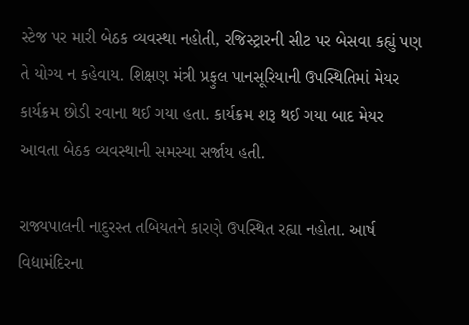સ્ટેજ પર મારી બેઠક વ્યવસ્થા નહોતી, રજિસ્ટ્રારની સીટ પર બેસવા કહ્યું પણ તે યોગ્ય ન કહેવાય. શિક્ષણ મંત્રી પ્રફુલ પાનસૂરિયાની ઉપસ્થિતિમાં મેયર કાર્યક્રમ છોડી રવાના થઈ ગયા હતા. કાર્યક્રમ શરૂ થઈ ગયા બાદ મેયર આવતા બેઠક વ્યવસ્થાની સમસ્યા સર્જાય હતી.

રાજ્યપાલની નાદુરસ્ત તબિયતને કારણે ઉપસ્થિત રહ્યા નહોતા. આર્ષ વિદ્યામંદિરના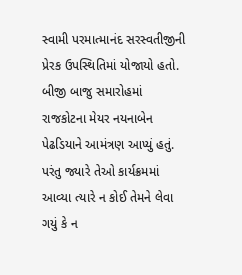સ્વામી પરમાત્માનંદ સરસ્વતીજીની પ્રેરક ઉપસ્થિતિમાં યોજાયો હતો. બીજી બાજુ સમારોહમાં રાજકોટના મેયર નયનાબેન પેઢડિયાને આમંત્રણ આપ્યું હતું. પરંતુ જ્યારે તેઓ કાર્યક્રમમાં આવ્યા ત્યારે ન કોઈ તેમને લેવા ગયું કે ન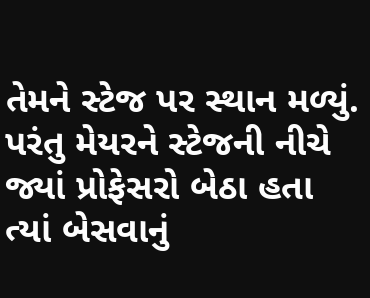તેમને સ્ટેજ પર સ્થાન મળ્યું. પરંતુ મેયરને સ્ટેજની નીચે જ્યાં પ્રોફેસરો બેઠા હતા ત્યાં બેસવાનું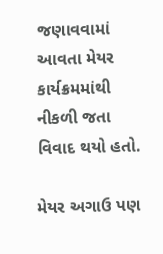જણાવવામાં આવતા મેયર કાર્યક્રમમાંથી નીકળી જતા વિવાદ થયો હતો.

મેયર અગાઉ પણ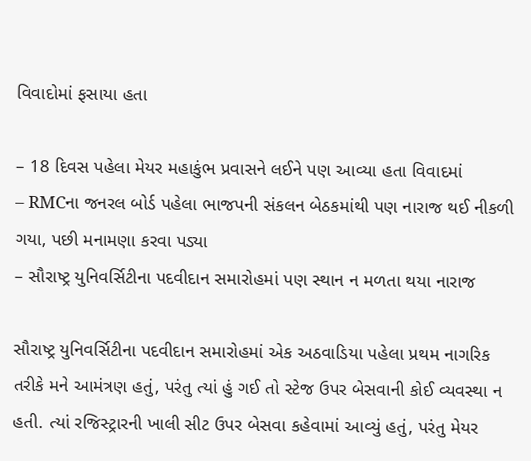વિવાદોમાં ફસાયા હતા

– 18 દિવસ પહેલા મેયર મહાકુંભ પ્રવાસને લઈને પણ આવ્યા હતા વિવાદમાં
– RMCના જનરલ બોર્ડ પહેલા ભાજપની સંકલન બેઠકમાંથી પણ નારાજ થઈ નીકળી ગયા, પછી મનામણા કરવા પડ્યા
– સૌરાષ્ટ્ર યુનિવર્સિટીના પદવીદાન સમારોહમાં પણ સ્થાન ન મળતા થયા નારાજ

સૌરાષ્ટ્ર યુનિવર્સિટીના પદવીદાન સમારોહમાં એક અઠવાડિયા પહેલા પ્રથમ નાગરિક તરીકે મને આમંત્રણ હતું, પરંતુ ત્યાં હું ગઈ તો સ્ટેજ ઉપર બેસવાની કોઈ વ્યવસ્થા ન હતી. ત્યાં રજિસ્ટ્રારની ખાલી સીટ ઉપર બેસવા કહેવામાં આવ્યું હતું, પરંતુ મેયર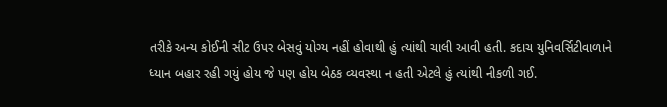તરીકે અન્ય કોઈની સીટ ઉપર બેસવું યોગ્ય નહીં હોવાથી હું ત્યાંથી ચાલી આવી હતી. કદાચ યુનિવર્સિટીવાળાને ધ્યાન બહાર રહી ગયું હોય જે પણ હોય બેઠક વ્યવસ્થા ન હતી એટલે હું ત્યાંથી નીકળી ગઈ.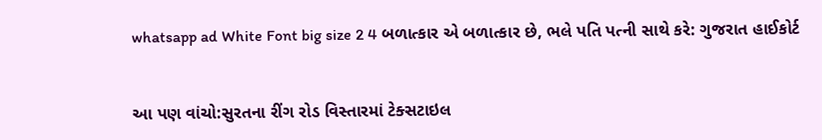whatsapp ad White Font big size 2 4 બળાત્કાર એ બળાત્કાર છે, ભલે પતિ પત્ની સાથે કરે: ગુજરાત હાઈકોર્ટ


આ પણ વાંચો:સુરતના રીંગ રોડ વિસ્તારમાં ટેક્સટાઇલ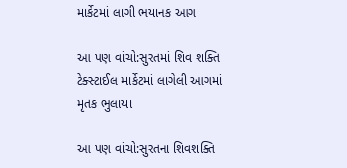માર્કેટમાં લાગી ભયાનક આગ

આ પણ વાંચો:સુરતમાં શિવ શક્તિ ટેક્સ્ટાઈલ માર્કેટમાં લાગેલી આગમાં મૃતક ભુલાયા

આ પણ વાંચો:સુરતના શિવશક્તિ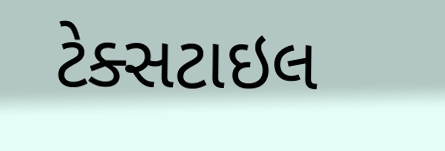ટેક્સટાઇલ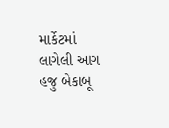માર્કેટમાં લાગેલી આગ હજુ બેકાબૂ